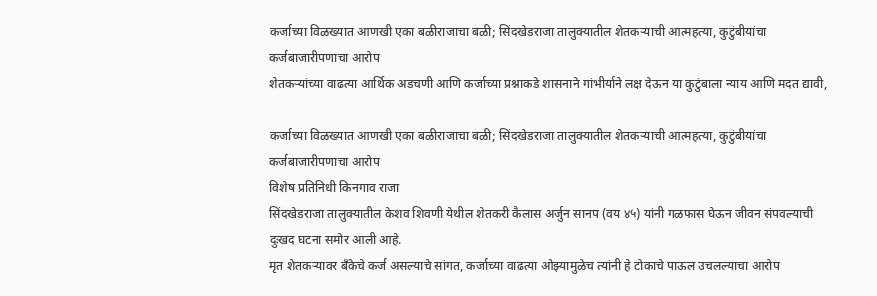कर्जाच्या विळख्यात आणखी एका बळीराजाचा बळी; सिंदखेडराजा तालुक्यातील शेतकऱ्याची आत्महत्या, कुटुंबीयांचा कर्जबाजारीपणाचा आरोप
शेतकऱ्यांच्या वाढत्या आर्थिक अडचणी आणि कर्जाच्या प्रश्नाकडे शासनाने गांभीर्याने लक्ष देऊन या कुटुंबाला न्याय आणि मदत द्यावी,

कर्जाच्या विळख्यात आणखी एका बळीराजाचा बळी; सिंदखेडराजा तालुक्यातील शेतकऱ्याची आत्महत्या, कुटुंबीयांचा कर्जबाजारीपणाचा आरोप
विशेष प्रतिनिधी किनगाव राजा
सिंदखेडराजा तालुक्यातील केशव शिवणी येथील शेतकरी कैलास अर्जुन सानप (वय ४५) यांनी गळफास घेऊन जीवन संपवल्याची दुःखद घटना समोर आली आहे.
मृत शेतकऱ्यावर बँकेचे कर्ज असल्याचे सांगत, कर्जाच्या वाढत्या ओझ्यामुळेच त्यांनी हे टोकाचे पाऊल उचलल्याचा आरोप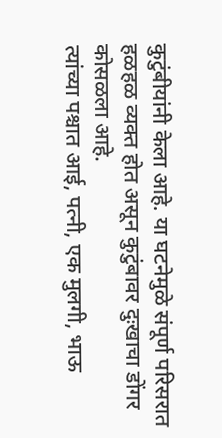कुटुंबीयांनी केला आहे. या घटनेमुळे संपूर्ण परिसरात हळहळ व्यक्त होत असून कुटुंबावर दुःखाचा डोंगर कोसळला आहे.
त्यांच्या पश्चात आई, पत्नी, एक मुलगी, भाऊ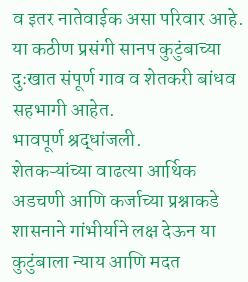व इतर नातेवाईक असा परिवार आहे. या कठीण प्रसंगी सानप कुटुंबाच्या दुःखात संपूर्ण गाव व शेतकरी बांधव सहभागी आहेत.
भावपूर्ण श्रद्धांजली.
शेतकऱ्यांच्या वाढत्या आर्थिक अडचणी आणि कर्जाच्या प्रश्नाकडे शासनाने गांभीर्याने लक्ष देऊन या कुटुंबाला न्याय आणि मदत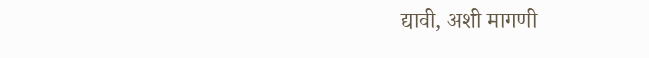द्यावी, अशी मागणी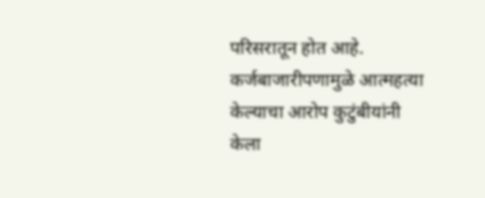परिसरातून होत आहे.
कर्जबाजारीपणामुळे आत्महत्या केल्याचा आरोप कुटुंबीयांनी केला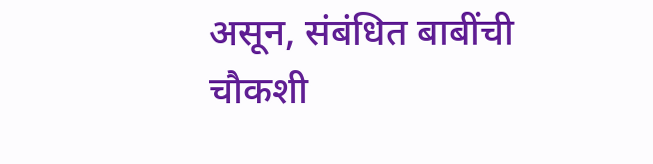असून, संबंधित बाबींची चौकशी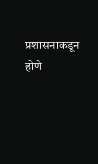प्रशासनाकडून होणे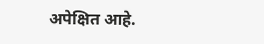अपेक्षित आहे.